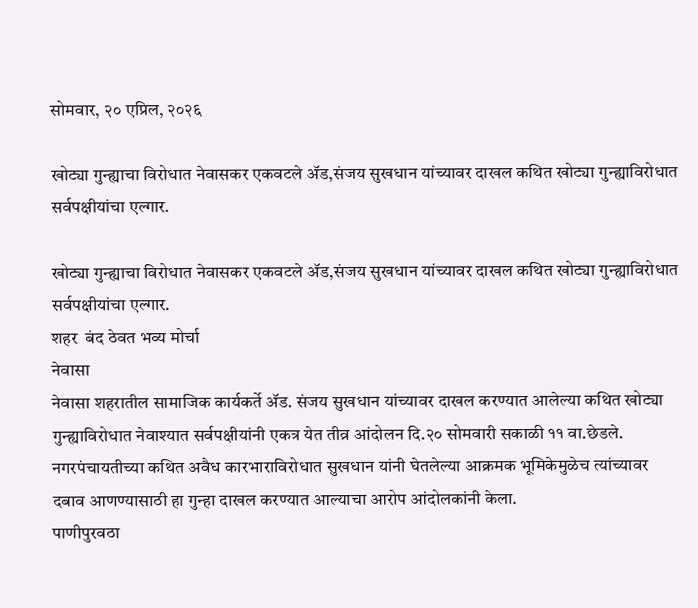सोमवार, २० एप्रिल, २०२६

खोट्या गुन्ह्याचा विरोधात नेवासकर एकवटले ॲड,संजय सुखधान यांच्यावर दाखल कथित खोट्या गुन्ह्याविरोधात सर्वपक्षीयांचा एल्गार.

खोट्या गुन्ह्याचा विरोधात नेवासकर एकवटले ॲड,संजय सुखधान यांच्यावर दाखल कथित खोट्या गुन्ह्याविरोधात सर्वपक्षीयांचा एल्गार.
शहर  बंद ठेवत भव्य मोर्चा
नेवासा
नेवासा शहरातील सामाजिक कार्यकर्ते ॲड. संजय सुखधान यांच्यावर दाखल करण्यात आलेल्या कथित खोट्या गुन्ह्याविरोधात नेवाश्यात सर्वपक्षीयांनी एकत्र येत तीव्र आंदोलन दि.२० सोमवारी सकाळी ११ वा.छेडले. नगरपंचायतीच्या कथित अवैध कारभाराविरोधात सुखधान यांनी घेतलेल्या आक्रमक भूमिकेमुळेच त्यांच्यावर दबाव आणण्यासाठी हा गुन्हा दाखल करण्यात आल्याचा आरोप आंदोलकांनी केला.
पाणीपुरवठा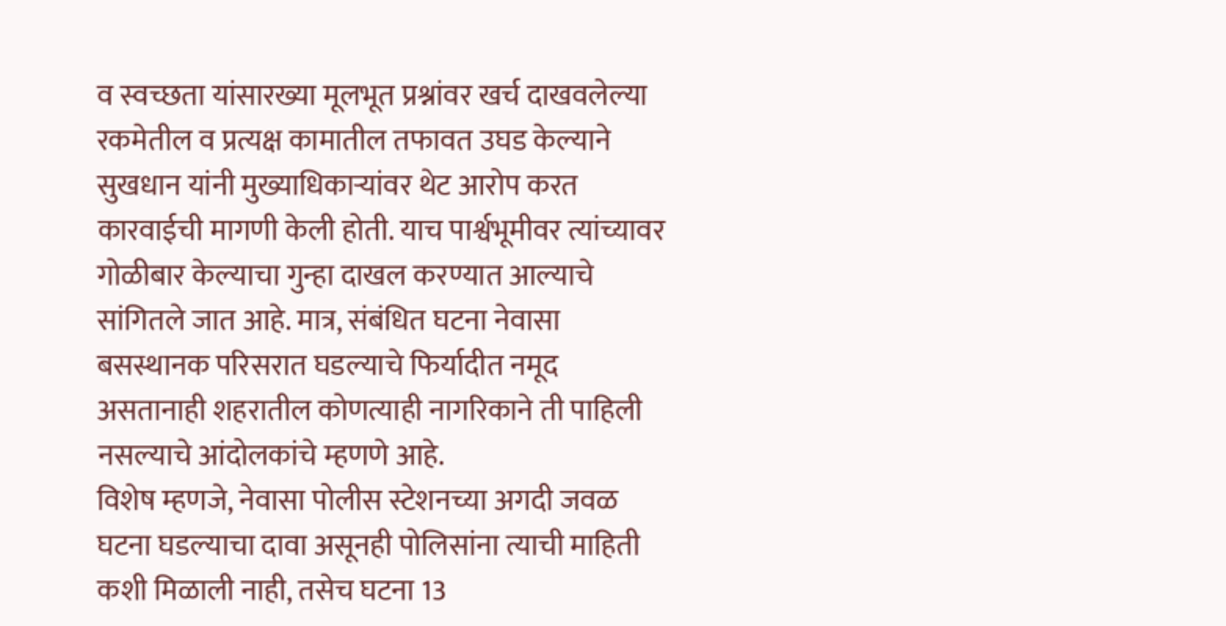व स्वच्छता यांसारख्या मूलभूत प्रश्नांवर खर्च दाखवलेल्या रकमेतील व प्रत्यक्ष कामातील तफावत उघड केल्याने सुखधान यांनी मुख्याधिकाऱ्यांवर थेट आरोप करत कारवाईची मागणी केली होती. याच पार्श्वभूमीवर त्यांच्यावर गोळीबार केल्याचा गुन्हा दाखल करण्यात आल्याचे सांगितले जात आहे. मात्र, संबंधित घटना नेवासा बसस्थानक परिसरात घडल्याचे फिर्यादीत नमूद असतानाही शहरातील कोणत्याही नागरिकाने ती पाहिली नसल्याचे आंदोलकांचे म्हणणे आहे.
विशेष म्हणजे, नेवासा पोलीस स्टेशनच्या अगदी जवळ घटना घडल्याचा दावा असूनही पोलिसांना त्याची माहिती कशी मिळाली नाही, तसेच घटना 13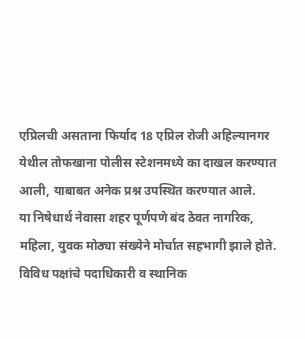एप्रिलची असताना फिर्याद 18 एप्रिल रोजी अहिल्यानगर येथील तोफखाना पोलीस स्टेशनमध्ये का दाखल करण्यात आली, याबाबत अनेक प्रश्न उपस्थित करण्यात आले.
या निषेधार्थ नेवासा शहर पूर्णपणे बंद ठेवत नागरिक, महिला, युवक मोठ्या संख्येने मोर्चात सहभागी झाले होते. विविध पक्षांचे पदाधिकारी व स्थानिक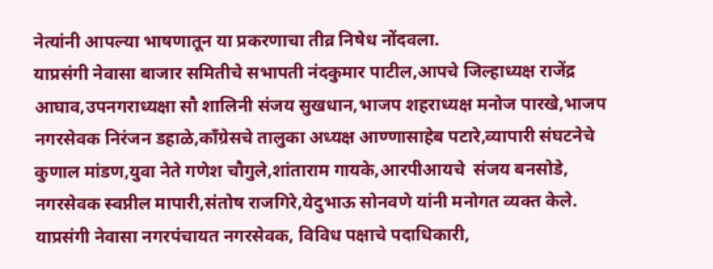नेत्यांनी आपल्या भाषणातून या प्रकरणाचा तीव्र निषेध नोंदवला.
याप्रसंगी नेवासा बाजार समितीचे सभापती नंदकुमार पाटील,आपचे जिल्हाध्यक्ष राजेंद्र आघाव,उपनगराध्यक्षा सौ शालिनी संजय सुखधान,भाजप शहराध्यक्ष मनोज पारखे,भाजप नगरसेवक निरंजन डहाळे,काँग्रेसचे तालुका अध्यक्ष आण्णासाहेब पटारे,व्यापारी संघटनेचे कुणाल मांडण,युवा नेते गणेश चौगुले,शांताराम गायके,आरपीआयचे  संजय बनसोडे, नगरसेवक स्वप्नील मापारी,संतोष राजगिरे,येदुभाऊ सोनवणे यांनी मनोगत व्यक्त केले.
याप्रसंगी नेवासा नगरपंचायत नगरसेवक, विविध पक्षाचे पदाधिकारी,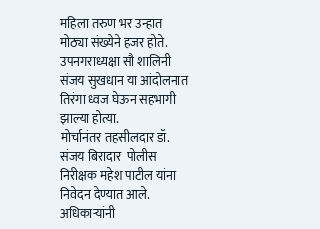महिला तरुण भर उन्हात मोठ्या संख्येने हजर होते.
उपनगराध्यक्षा सौ शालिनी संजय सुखधान या आंदोलनात तिरंगा ध्वज घेऊन सहभागी झाल्या होत्या.
मोर्चानंतर तहसीलदार डॉ. संजय बिरादार  पोलीस निरीक्षक महेश पाटील यांना निवेदन देण्यात आले. अधिकाऱ्यांनी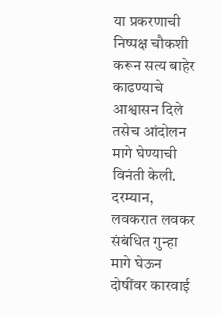या प्रकरणाची निष्पक्ष चौकशी करून सत्य बाहेर काढण्याचे आश्वासन दिले तसेच आंदोलन मागे घेण्याची विनंती केली.
दरम्यान, लवकरात लवकर संबंधित गुन्हा मागे घेऊन दोषींवर कारवाई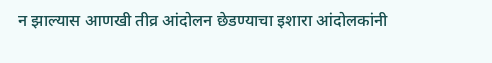न झाल्यास आणखी तीव्र आंदोलन छेडण्याचा इशारा आंदोलकांनी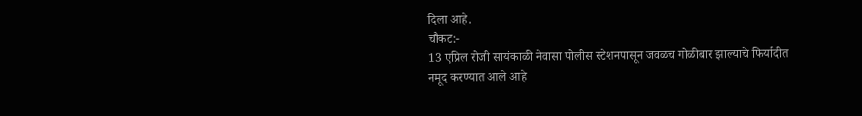दिला आहे.
चौकट:-
13 एप्रिल रोजी सायंकाळी नेवासा पोलीस स्टेशनपासून जवळच गोळीबार झाल्याचे फिर्यादीत नमूद करण्यात आले आहे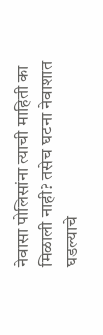नेवासा पोलिसांना त्याची माहिती का मिळाली नाही? तसेच घटना नेवाशात घडल्याचे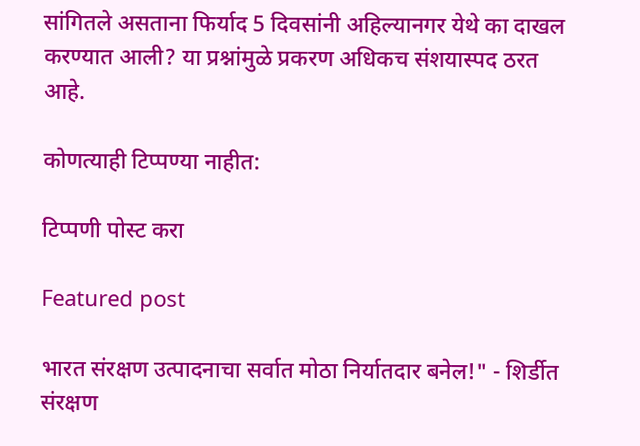सांगितले असताना फिर्याद 5 दिवसांनी अहिल्यानगर येथे का दाखल करण्यात आली? या प्रश्नांमुळे प्रकरण अधिकच संशयास्पद ठरत आहे.

कोणत्याही टिप्पण्‍या नाहीत:

टिप्पणी पोस्ट करा

Featured post

भारत संरक्षण उत्पादनाचा सर्वात मोठा निर्यातदार बनेल!" - शिर्डीत संरक्षण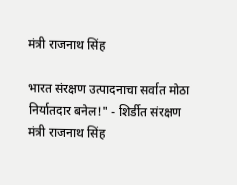मंत्री राजनाथ सिंह

भारत संरक्षण उत्पादनाचा सर्वात मोठा निर्यातदार बनेल!" - शिर्डीत संरक्षण मंत्री राजनाथ सिंह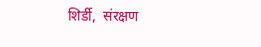शिर्डी,  संरक्षण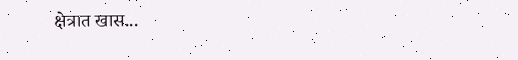क्षेत्रात खास...